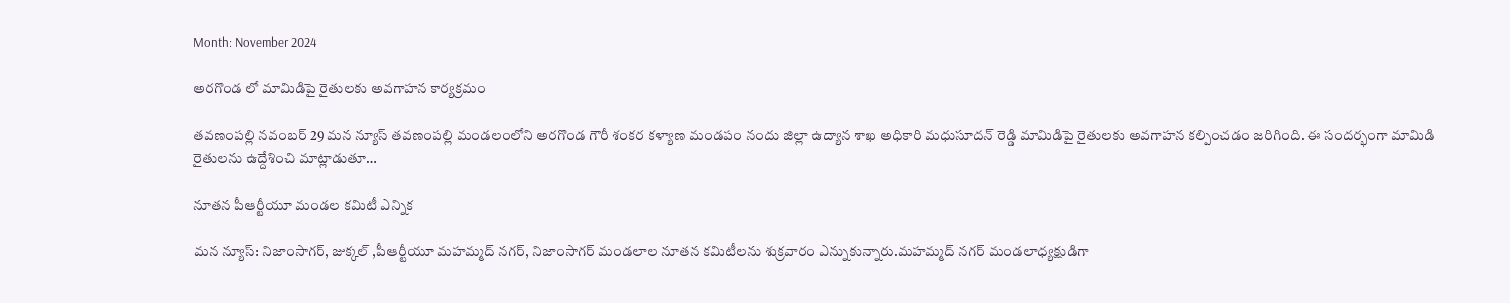Month: November 2024

అరగొండ లో మామిడిపై రైతులకు అవగాహన కార్యక్రమం

తవణంపల్లి నవంబర్ 29 మన న్యూస్ తవణంపల్లి మండలంలోని అరగొండ గౌరీ శంకర కళ్యాణ మండపం నందు జిల్లా ఉద్యాన శాఖ అధికారి మధుసూదన్ రెడ్డి మామిడిపై రైతులకు అవగాహన కల్పించడం జరిగింది. ఈ సందర్భంగా మామిడి రైతులను ఉద్దేశించి మాట్లాడుతూ…

నూతన పీఆర్టీయూ మండల కమిటీ ఎన్నిక

మన న్యూస్: నిజాంసాగర్, జుక్కల్ ,పీఆర్టీయూ మహమ్మద్ నగర్, నిజాంసాగర్ మండలాల నూతన కమిటీలను శుక్రవారం ఎన్నుకున్నారు.మహమ్మద్ నగర్ మండలాధ్యక్షుడిగా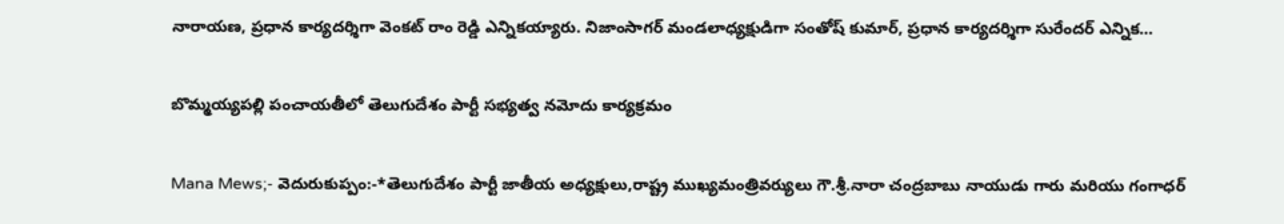నారాయణ, ప్రధాన కార్యదర్శిగా వెంకట్ రాం రెడ్డి ఎన్నికయ్యారు. నిజాంసాగర్ మండలాధ్యక్షుడిగా సంతోష్ కుమార్, ప్రధాన కార్యదర్శిగా సురేందర్ ఎన్నిక…

బొమ్మయ్యపల్లి పంచాయతీలో తెలుగుదేశం పార్టీ సభ్యత్వ నమోదు కార్యక్రమం

Mana Mews;- వెదురుకుప్పం:-*తెలుగుదేశం పార్టీ జాతీయ అధ్యక్షులు,రాష్ట్ర ముఖ్యమంత్రివర్యులు గౌ.శ్రీ.నారా చంద్రబాబు నాయుడు గారు మరియు గంగాధర్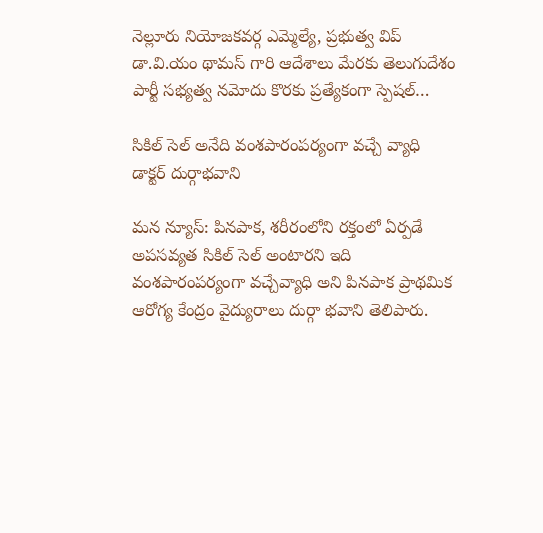నెల్లూరు నియోజకవర్గ ఎమ్మెల్యే, ప్రభుత్వ విప్ డా.వి.యం థామస్ గారి ఆదేశాలు మేరకు తెలుగుదేశం పార్టీ సభ్యత్వ నమోదు కొరకు ప్రత్యేకంగా స్పెషల్…

సికిల్ సెల్ అనేది వంశపారంపర్యంగా వచ్చే వ్యాధి డాక్టర్ దుర్గాభవాని

మన న్యూస్: పినపాక, శరీరంలోని రక్తంలో ఏర్పడే అపసవ్యత సికిల్ సెల్ అంటారని ఇది వంశపారంపర్యంగా వచ్చేవ్యాధి అని పినపాక ప్రాథమిక ఆరోగ్య కేంద్రం వైద్యురాలు దుర్గా భవాని తెలిపారు.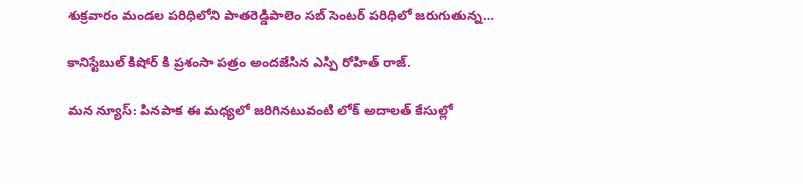శుక్రవారం మండల పరిధిలోని పాతరెడ్డిపాలెం సబ్ సెంటర్ పరిధిలో జరుగుతున్న…

కానిస్టేబుల్ కిషోర్ కి ప్రశంసా పత్రం అందజేసిన ఎస్పి రోహిత్ రాజ్.

మన న్యూస్: పినపాక ఈ మధ్యలో జరిగినటువంటి లోక్ అదాలత్ కేసుల్లో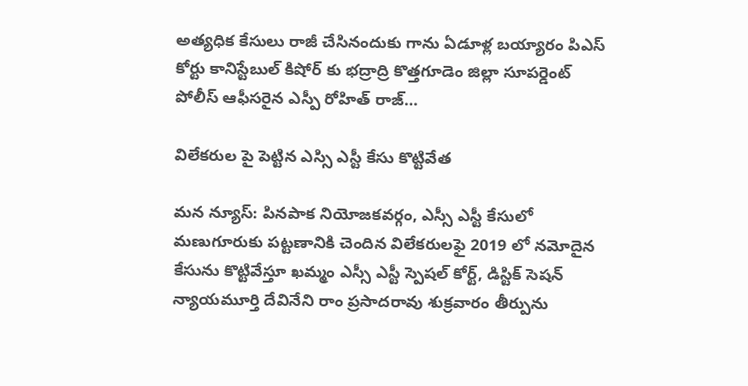అత్యధిక కేసులు రాజీ చేసినందుకు గాను ఏడూళ్ల బయ్యారం పిఎస్ కోర్టు కానిస్టేబుల్ కిషోర్ కు భద్రాద్రి కొత్తగూడెం జిల్లా సూపర్డెంట్ పోలీస్ ఆఫీసరైన ఎస్పీ రోహిత్ రాజ్…

విలేకరుల పై పెట్టిన ఎస్సి ఎస్టీ కేసు కొట్టివేత

మన న్యూస్: పినపాక నియోజకవర్గం, ఎస్సీ ఎస్టీ కేసులో మణుగూరుకు పట్టణానికి చెందిన విలేకరులఫై 2019 లో నమోదైన కేసును కొట్టివేస్తూ ఖమ్మం ఎస్సీ ఎస్టీ స్పెషల్ కోర్ట్, డిస్టిక్ సెషన్ న్యాయమూర్తి దేవినేని రాం ప్రసాదరావు శుక్రవారం తీర్పును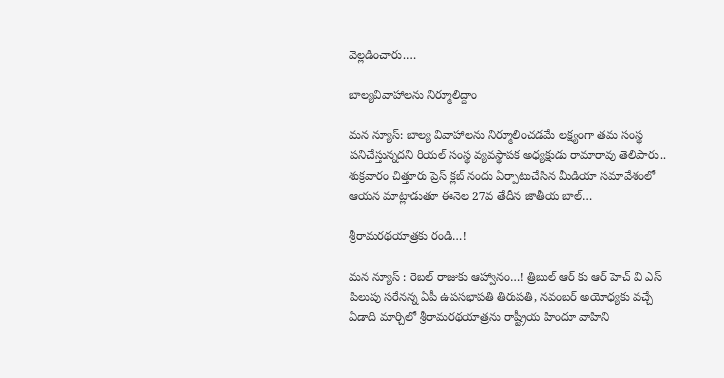వెల్లడించారు.…

బాల్యవివాహాలను నిర్మూలిద్దాం

మన న్యూస్: బాల్య వివాహాలను నిర్మూలించడమే లక్ష్యంగా తమ సంస్థ పనిచేస్తున్నదని రియల్ సంస్థ వ్యవస్థాపక అధ్యక్షుడు రామారావు తెలిపారు.. శుక్రవారం చిత్తూరు ప్రెస్ క్లబ్ నందు ఏర్పాటుచేసిన మీడియా సమావేశంలో ఆయన మాట్లాడుతూ ఈనెల 27వ తేదీన జాతీయ బాల్…

శ్రీరామరథయాత్రకు రండి…!

మన న్యూస్ : రెబల్ రాజుకు ఆహ్వానం…! త్రిబుల్ ఆర్ కు ఆర్ హెచ్ వి ఎస్ పిలుపు సరేనన్న ఏపీ ఉపసభాపతి తిరుపతి, నవంబర్ అయోధ్యకు వచ్చే ఏడాది మార్చిలో శ్రీరామరథయాత్రను రాష్ట్రీయ హిందూ వాహిని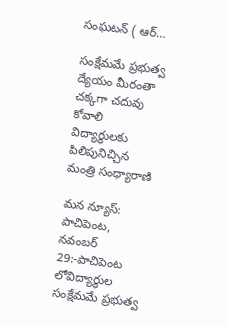సంఘటన్ ( ఆర్…

సంక్షేమమే ప్రభుత్వ ద్యేయం మీరంతా చక్కగా చదువు కోవాలి విద్యార్థులకు పిలిపునిచ్చిన మంత్రి సంధ్యారాణి

మన న్యూస్: పాచిపెంట, నవంబర్ 29:-పాచిపెంట లోవిద్యార్థుల సంక్షేమమే ప్రభుత్వ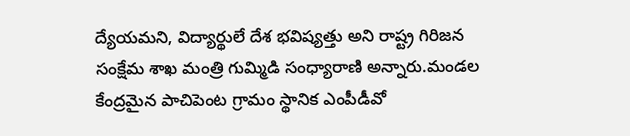ద్యేయమని, విద్యార్థులే దేశ భవిష్యత్తు అని రాష్ట్ర గిరిజన సంక్షేమ శాఖ మంత్రి గుమ్మిడి సంధ్యారాణి అన్నారు.మండల కేంద్రమైన పాచిపెంట గ్రామం స్థానిక ఎంపీడీవో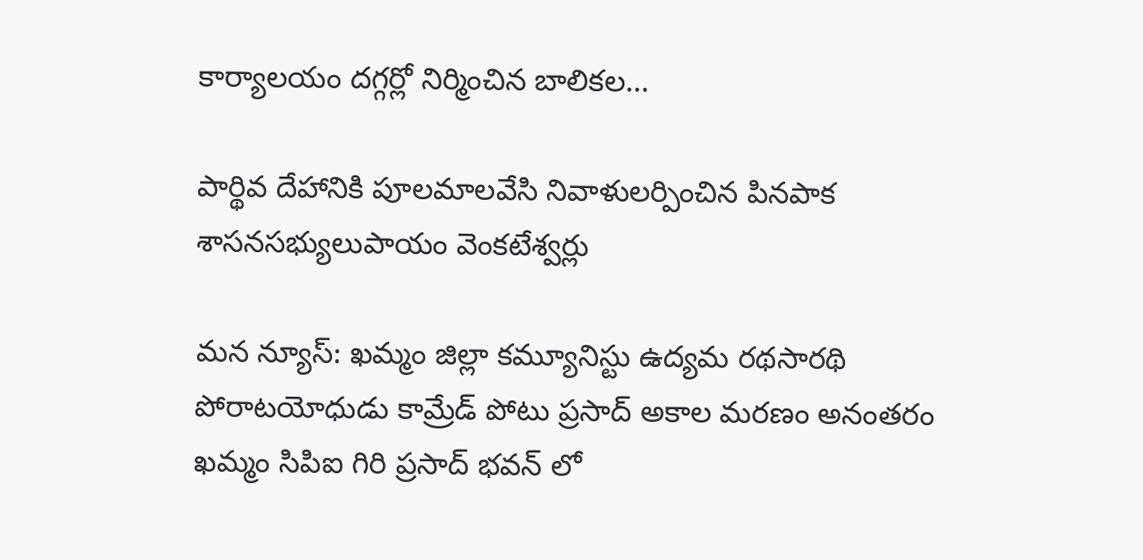కార్యాలయం దగ్గర్లో నిర్మించిన బాలికల…

పార్థివ దేహానికి పూలమాలవేసి నివాళులర్పించిన పినపాక శాసనసభ్యులుపాయం వెంకటేశ్వర్లు

మన న్యూస్: ఖమ్మం జిల్లా కమ్యూనిస్టు ఉద్యమ రథసారథి పోరాటయోధుడు కామ్రేడ్ పోటు ప్రసాద్ అకాల మరణం అనంతరం ఖమ్మం సిపిఐ గిరి ప్రసాద్ భవన్ లో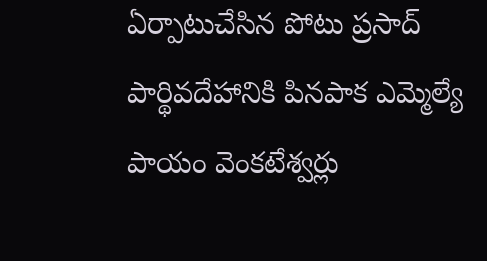ఏర్పాటుచేసిన పోటు ప్రసాద్ పార్థివదేహానికి పినపాక ఎమ్మెల్యే పాయం వెంకటేశ్వర్లు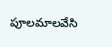పూలమాలవేసి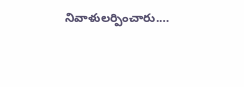నివాళులర్పించారు.…